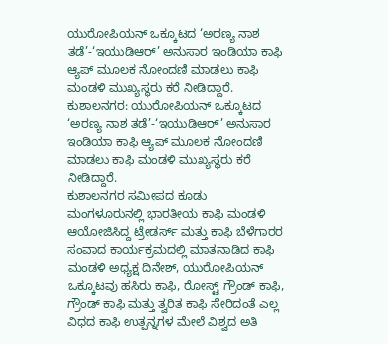ಯುರೋಪಿಯನ್ ಒಕ್ಕೂಟದ ‘ಅರಣ್ಯ ನಾಶ ತಡೆ’-‘ಇಯುಡಿಆರ್’ ಅನುಸಾರ ಇಂಡಿಯಾ ಕಾಫಿ ಆ್ಯಪ್ ಮೂಲಕ ನೋಂದಣಿ ಮಾಡಲು ಕಾಫಿ ಮಂಡಳಿ ಮುಖ್ಯಸ್ಥರು ಕರೆ ನೀಡಿದ್ದಾರೆ.
ಕುಶಾಲನಗರ: ಯುರೋಪಿಯನ್ ಒಕ್ಕೂಟದ ‘ಅರಣ್ಯ ನಾಶ ತಡೆ’-‘ಇಯುಡಿಆರ್’ ಅನುಸಾರ ಇಂಡಿಯಾ ಕಾಫಿ ಆ್ಯಪ್ ಮೂಲಕ ನೋಂದಣಿ ಮಾಡಲು ಕಾಫಿ ಮಂಡಳಿ ಮುಖ್ಯಸ್ಥರು ಕರೆ ನೀಡಿದ್ದಾರೆ.
ಕುಶಾಲನಗರ ಸಮೀಪದ ಕೂಡು ಮಂಗಳೂರುನಲ್ಲಿ ಭಾರತೀಯ ಕಾಫಿ ಮಂಡಳಿ ಆಯೋಜಿಸಿದ್ದ ಟ್ರೇಡರ್ಸ್ ಮತ್ತು ಕಾಫಿ ಬೆಳೆಗಾರರ ಸಂವಾದ ಕಾರ್ಯಕ್ರಮದಲ್ಲಿ ಮಾತನಾಡಿದ ಕಾಫಿ ಮಂಡಳಿ ಅಧ್ಯಕ್ಷ ದಿನೇಶ್, ಯುರೋಪಿಯನ್ ಒಕ್ಕೂಟವು ಹಸಿರು ಕಾಫಿ, ರೋಸ್ಟ್ ಗ್ರೌಂಡ್ ಕಾಫಿ, ಗ್ರೌಂಡ್ ಕಾಫಿ ಮತ್ತು ತ್ವರಿತ ಕಾಫಿ ಸೇರಿದಂತೆ ಎಲ್ಲ ವಿಧದ ಕಾಫಿ ಉತ್ಪನ್ನಗಳ ಮೇಲೆ ವಿಶ್ವದ ಅತಿ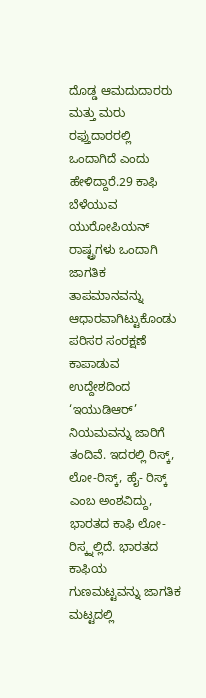ದೊಡ್ಡ ಆಮದುದಾರರು ಮತ್ತು ಮರು ರಫ್ತುದಾರರಲ್ಲಿ ಒಂದಾಗಿದೆ ಎಂದು ಹೇಳಿದ್ದಾರೆ.29 ಕಾಫಿ ಬೆಳೆಯುವ ಯುರೋಪಿಯನ್ ರಾಷ್ಟ್ರಗಳು ಒಂದಾಗಿ ಜಾಗತಿಕ ತಾಪಮಾನವನ್ನು ಆಧಾರವಾಗಿಟ್ಟುಕೊಂಡು ಪರಿಸರ ಸಂರಕ್ಷಣೆ ಕಾಪಾಡುವ ಉದ್ದೇಶದಿಂದ ‘ಇಯುಡಿಆರ್’ ನಿಯಮವನ್ನು ಜಾರಿಗೆ ತಂದಿವೆ. ಇದರಲ್ಲಿ ರಿಸ್ಕ್, ಲೋ-ರಿಸ್ಕ್, ಹೈ- ರಿಸ್ಕ್ ಎಂಬ ಅಂಶವಿದ್ದು, ಭಾರತದ ಕಾಫಿ ಲೋ- ರಿಸ್ಕ್ನಲ್ಲಿದೆ. ಭಾರತದ ಕಾಫಿಯ ಗುಣಮಟ್ಟವನ್ನು ಜಾಗತಿಕ ಮಟ್ಟದಲ್ಲಿ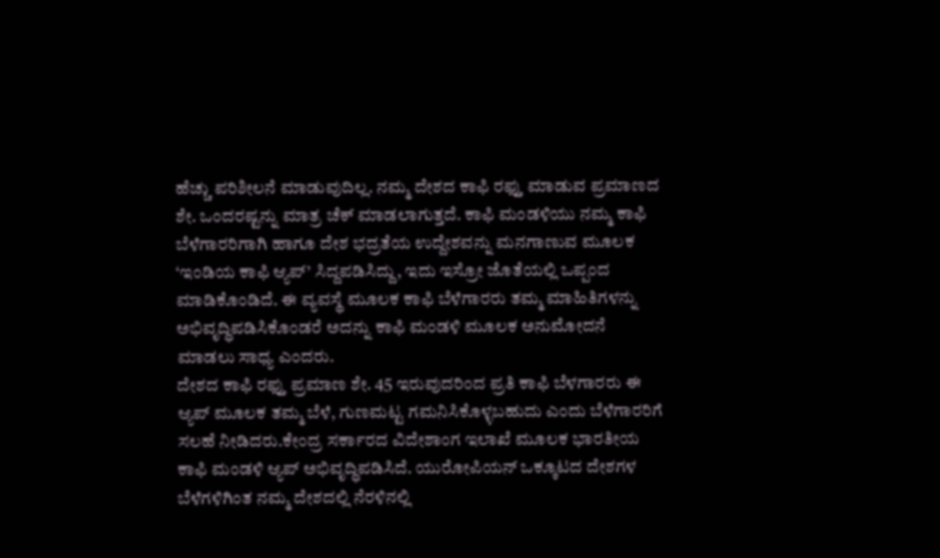ಹೆಚ್ಚು ಪರಿಶೀಲನೆ ಮಾಡುವುದಿಲ್ಲ. ನಮ್ಮ ದೇಶದ ಕಾಫಿ ರಫ್ತು ಮಾಡುವ ಪ್ರಮಾಣದ ಶೇ. ಒಂದರಷ್ಟನ್ನು ಮಾತ್ರ ಚೆಕ್ ಮಾಡಲಾಗುತ್ತದೆ. ಕಾಫಿ ಮಂಡಳಿಯು ನಮ್ಮ ಕಾಫಿ ಬೆಳೆಗಾರರಿಗಾಗಿ ಹಾಗೂ ದೇಶ ಭದ್ರತೆಯ ಉದ್ದೇಶವನ್ನು ಮನಗಾಣುವ ಮೂಲಕ ‘ಇಂಡಿಯ ಕಾಫಿ ಆ್ಯಪ್’ ಸಿದ್ದಪಡಿಸಿದ್ದು, ಇದು ಇಸ್ರೋ ಜೊತೆಯಲ್ಲಿ ಒಪ್ಪಂದ ಮಾಡಿಕೊಂಡಿದೆ. ಈ ವ್ಯವಸ್ಥೆ ಮೂಲಕ ಕಾಫಿ ಬೆಳೆಗಾರರು ತಮ್ಮ ಮಾಹಿತಿಗಳನ್ನು ಅಭಿವೃದ್ಧಿಪಡಿಸಿಕೊಂಡರೆ ಅದನ್ನು ಕಾಫಿ ಮಂಡಳಿ ಮೂಲಕ ಅನುಮೋದನೆ ಮಾಡಲು ಸಾಧ್ಯ ಎಂದರು.
ದೇಶದ ಕಾಫಿ ರಫ್ತು ಪ್ರಮಾಣ ಶೇ. 45 ಇರುವುದರಿಂದ ಪ್ರತಿ ಕಾಫಿ ಬೆಳಗಾರರು ಈ ಆ್ಯಪ್ ಮೂಲಕ ತಮ್ಮ ಬೆಳೆ, ಗುಣಮಟ್ಟ ಗಮನಿಸಿಕೊಳ್ಳಬಹುದು ಎಂದು ಬೆಳೆಗಾರರಿಗೆ ಸಲಹೆ ನೀಡಿದರು.ಕೇಂದ್ರ ಸರ್ಕಾರದ ವಿದೇಶಾಂಗ ಇಲಾಖೆ ಮೂಲಕ ಭಾರತೀಯ ಕಾಫಿ ಮಂಡಳಿ ಆ್ಯಪ್ ಅಭಿವೃದ್ಧಿಪಡಿಸಿದೆ. ಯುರೋಪಿಯನ್ ಒಕ್ಕೂಟದ ದೇಶಗಳ ಬೆಳೆಗಳಿಗಿಂತ ನಮ್ಮ ದೇಶದಲ್ಲಿ ನೆರಳಿನಲ್ಲಿ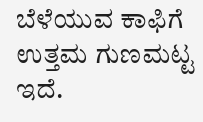ಬೆಳೆಯುವ ಕಾಫಿಗೆ ಉತ್ತಮ ಗುಣಮಟ್ಟ ಇದೆ.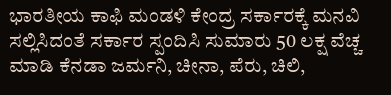ಭಾರತೀಯ ಕಾಫಿ ಮಂಡಳಿ ಕೇಂದ್ರ ಸರ್ಕಾರಕ್ಕೆ ಮನವಿ ಸಲ್ಲಿಸಿದಂತೆ ಸರ್ಕಾರ ಸ್ಪಂದಿಸಿ ಸುಮಾರು 50 ಲಕ್ಷ ವೆಚ್ಚ ಮಾಡಿ ಕೆನಡಾ ಜರ್ಮನಿ, ಚೀನಾ, ಪೆರು, ಚಿಲಿ,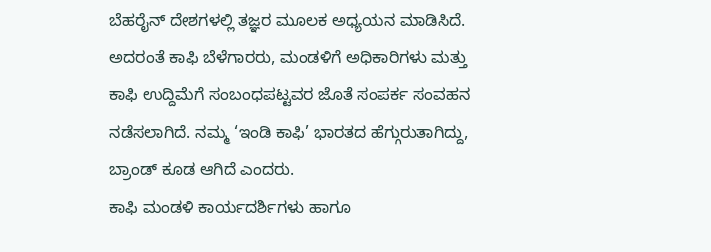ಬೆಹರೈನ್ ದೇಶಗಳಲ್ಲಿ ತಜ್ಞರ ಮೂಲಕ ಅಧ್ಯಯನ ಮಾಡಿಸಿದೆ. ಅದರಂತೆ ಕಾಫಿ ಬೆಳೆಗಾರರು, ಮಂಡಳಿಗೆ ಅಧಿಕಾರಿಗಳು ಮತ್ತು ಕಾಫಿ ಉದ್ದಿಮೆಗೆ ಸಂಬಂಧಪಟ್ಟವರ ಜೊತೆ ಸಂಪರ್ಕ ಸಂವಹನ ನಡೆಸಲಾಗಿದೆ. ನಮ್ಮ ‘ಇಂಡಿ ಕಾಫಿ’ ಭಾರತದ ಹೆಗ್ಗುರುತಾಗಿದ್ದು, ಬ್ರಾಂಡ್ ಕೂಡ ಆಗಿದೆ ಎಂದರು.
ಕಾಫಿ ಮಂಡಳಿ ಕಾರ್ಯದರ್ಶಿಗಳು ಹಾಗೂ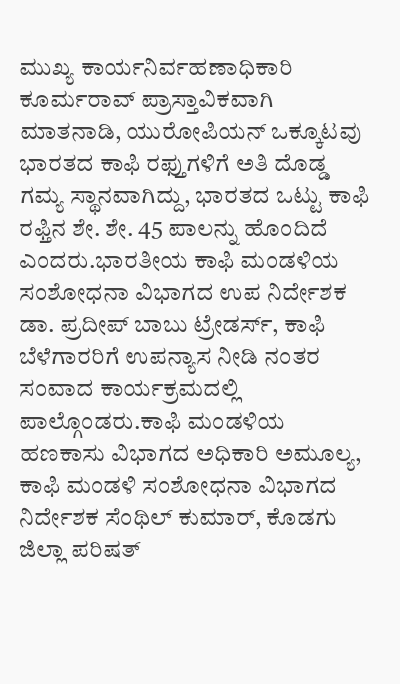ಮುಖ್ಯ ಕಾರ್ಯನಿರ್ವಹಣಾಧಿಕಾರಿ ಕೂರ್ಮರಾವ್ ಪ್ರಾಸ್ತಾವಿಕವಾಗಿ ಮಾತನಾಡಿ, ಯುರೋಪಿಯನ್ ಒಕ್ಕೂಟವು ಭಾರತದ ಕಾಫಿ ರಫ್ತುಗಳಿಗೆ ಅತಿ ದೊಡ್ಡ ಗಮ್ಯ ಸ್ಥಾನವಾಗಿದ್ದು, ಭಾರತದ ಒಟ್ಟು ಕಾಫಿ ರಫ್ತಿನ ಶೇ. ಶೇ. 45 ಪಾಲನ್ನು ಹೊಂದಿದೆ ಎಂದರು.ಭಾರತೀಯ ಕಾಫಿ ಮಂಡಳಿಯ ಸಂಶೋಧನಾ ವಿಭಾಗದ ಉಪ ನಿರ್ದೇಶಕ ಡಾ. ಪ್ರದೀಪ್ ಬಾಬು ಟ್ರೇಡರ್ಸ್, ಕಾಫಿ ಬೆಳೆಗಾರರಿಗೆ ಉಪನ್ಯಾಸ ನೀಡಿ ನಂತರ ಸಂವಾದ ಕಾರ್ಯಕ್ರಮದಲ್ಲಿ ಪಾಲ್ಗೊಂಡರು.ಕಾಫಿ ಮಂಡಳಿಯ ಹಣಕಾಸು ವಿಭಾಗದ ಅಧಿಕಾರಿ ಅಮೂಲ್ಯ, ಕಾಫಿ ಮಂಡಳಿ ಸಂಶೋಧನಾ ವಿಭಾಗದ ನಿರ್ದೇಶಕ ಸೆಂಥಿಲ್ ಕುಮಾರ್, ಕೊಡಗು ಜಿಲ್ಲಾ ಪರಿಷತ್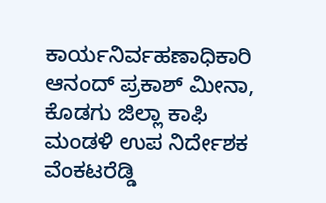ಕಾರ್ಯನಿರ್ವಹಣಾಧಿಕಾರಿ ಆನಂದ್ ಪ್ರಕಾಶ್ ಮೀನಾ, ಕೊಡಗು ಜಿಲ್ಲಾ ಕಾಫಿ ಮಂಡಳಿ ಉಪ ನಿರ್ದೇಶಕ ವೆಂಕಟರೆಡ್ಡಿ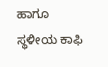ಹಾಗೂ ಸ್ಥಳೀಯ ಕಾಫಿ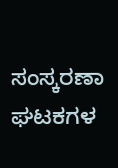ಸಂಸ್ಕರಣಾ ಘಟಕಗಳ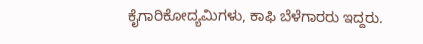ಕೈಗಾರಿಕೋದ್ಯಮಿಗಳು, ಕಾಫಿ ಬೆಳೆಗಾರರು ಇದ್ದರು.